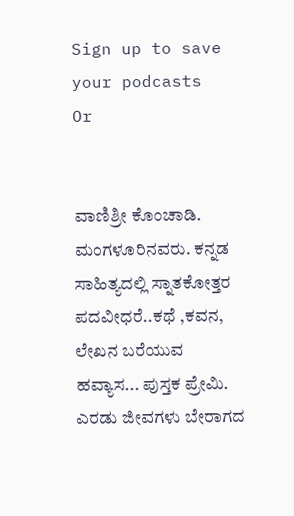Sign up to save your podcasts
Or


ವಾಣಿಶ್ರೀ ಕೊಂಚಾಡಿ. ಮಂಗಳೂರಿನವರು. ಕನ್ನಡ ಸಾಹಿತ್ಯದಲ್ಲಿ ಸ್ನಾತಕೋತ್ತರ ಪದವೀಧರೆ..ಕಥೆ ,ಕವನ, ಲೇಖನ ಬರೆಯುವ ಹವ್ಯಾಸ... ಪುಸ್ತಕ ಪ್ರೇಮಿ.
ಎರಡು ಜೀವಗಳು ಬೇರಾಗದ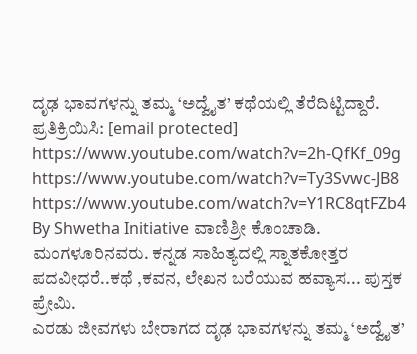ದೃಢ ಭಾವಗಳನ್ನು ತಮ್ಮ ‘ಅದ್ವೈತ’ ಕಥೆಯಲ್ಲಿ ತೆರೆದಿಟ್ಟಿದ್ದಾರೆ.
ಪ್ರತಿಕ್ರಿಯಿಸಿ: [email protected]
https://www.youtube.com/watch?v=2h-QfKf_09g
https://www.youtube.com/watch?v=Ty3Svwc-JB8
https://www.youtube.com/watch?v=Y1RC8qtFZb4
By Shwetha Initiative ವಾಣಿಶ್ರೀ ಕೊಂಚಾಡಿ. ಮಂಗಳೂರಿನವರು. ಕನ್ನಡ ಸಾಹಿತ್ಯದಲ್ಲಿ ಸ್ನಾತಕೋತ್ತರ ಪದವೀಧರೆ..ಕಥೆ ,ಕವನ, ಲೇಖನ ಬರೆಯುವ ಹವ್ಯಾಸ... ಪುಸ್ತಕ ಪ್ರೇಮಿ.
ಎರಡು ಜೀವಗಳು ಬೇರಾಗದ ದೃಢ ಭಾವಗಳನ್ನು ತಮ್ಮ ‘ಅದ್ವೈತ’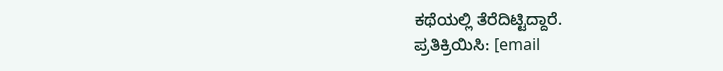ಕಥೆಯಲ್ಲಿ ತೆರೆದಿಟ್ಟಿದ್ದಾರೆ.
ಪ್ರತಿಕ್ರಿಯಿಸಿ: [email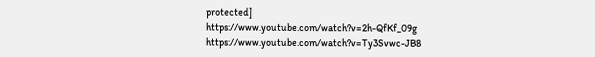protected]
https://www.youtube.com/watch?v=2h-QfKf_09g
https://www.youtube.com/watch?v=Ty3Svwc-JB8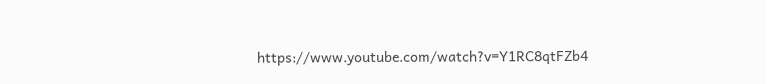https://www.youtube.com/watch?v=Y1RC8qtFZb4